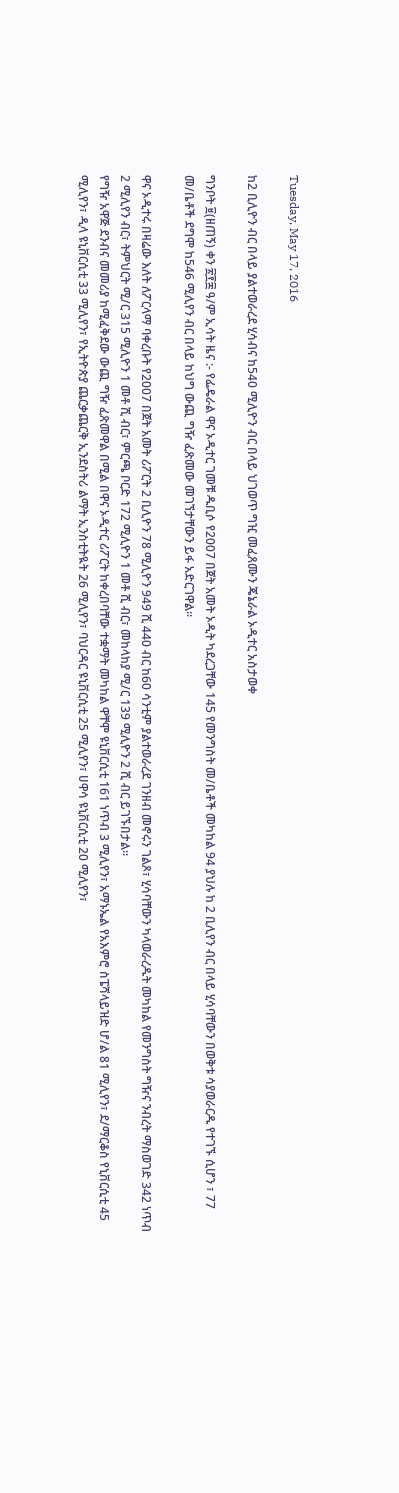Tuesday, May 17, 2016

ከ2 ቢሊዮን ብር በላይ ያልተወራረደ ሂሳብና ከ540 ሚሊዮን ብር በላይ ህገወጥ ግዢ መፈጸሙን ጄኔራል ኦዲተር አስታወቀ

ግንቦት ፱(ዘጠኝ) ቀን ፳፻፰ ዓ/ም ኢሳት ዜና :- የፌዴራል ዋና ኦዲተር ገመቹ ዱቢሶ የ2007 በጀት አመት ኦዲት ካደረጋቸው 145 የመንግስት መ/ቤቶች መካከል 94 ያህሉ ከ 2 ቢሊየን ብር በላይ ሂሳባቸውን በወቅቱ ሳያወራርዱ የተገኙ ሲሆን ፣ 77 መ/ቤቶች ደግሞ ከ546 ሚሊየን ብር በላይ ከህግ ውጪ ግዥ ፈጽመው መገኘታቸውን ይፋ አድርገዋል።

ዋና ኦዲተሩ በዛሬው እለት ለፖርላማ ባቀረቡት የ2007 በጀት አመት ሪፖርት 2 ቢሊዮን 78 ሚሊዮን 949 ሺ 440 ብር ከ60 ሳንቲም ያልተወራረደ ገንዘብ መኖሩን ገልጾ፣ ሂሳባቸውን ካላወራረዱት መካከል የመንግስት ግዥና ንብረት ማስወገድ 342 ነጥብ 2 ሚሊየን ብር፣ ትምህርት ሚ/ር 315 ሚሊዮን 1 መቶ ሺ ብር፣ ምርጫ ቦርድ 172 ሚሊዮን 1 መቶ ሺ ብር፣ መከላከያ ሚ/ር 139 ሚሊዮን 2 ሺ ብር ይገኙበታል።
የግዥ አዋጅ ደንብና መመሪያ ከሚፈቅደው ውጪ ግዥ ፈጽመዋል በሚል በዋና ኦዲተር ሪፖርት ከቀረበባቸው ተቋማት መካከል ዋቸሞ ዩኒቨርሲቲ 161 ነጥብ 3 ሚሊየን፣ አማኑኤል የአእምሮ ስፔሻላይዝድ ሆ/ል 81 ሚሊየን፣ ደ/ማርቆስ የኒቨርሲቲ 45 ሚሊየን፣ ዲላ ዩኒቨርሲቲ 33 ሚሊየን፣ የኢትዮጵያ ጨርቃጨርቅ ኢንደስትሪ ልማት ኢንስቲትዪት 26 ሚሊየን፣ ባህርዳር ዩኒቨርሲቲ 25 ሚሊየን፣ ሀዋሳ ዩኒቨርሲቲ 20 ሚሊየን፣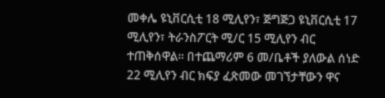መቀሌ ዩኒቨርሲቲ 18 ሚሊየን፣ ጅግጅጋ ዩኒቨርሲቲ 17 ሚሊየን፣ ትራንስፖርት ሚ/ር 15 ሚሊየን ብር ተጠቅሰዋል። በተጨማሪም 6 መ/ቤቶች ያለውል ሰነድ 22 ሚሊየን ብር ክፍያ ፈጽመው መገኘታቸውን ዋና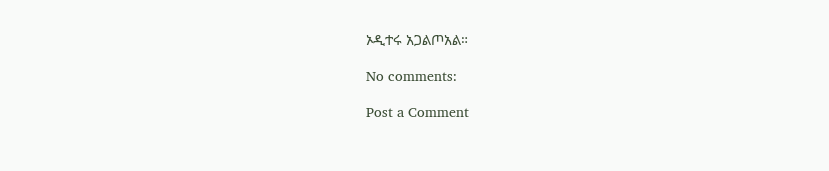ኦዲተሩ አጋልጦአል።

No comments:

Post a Comment